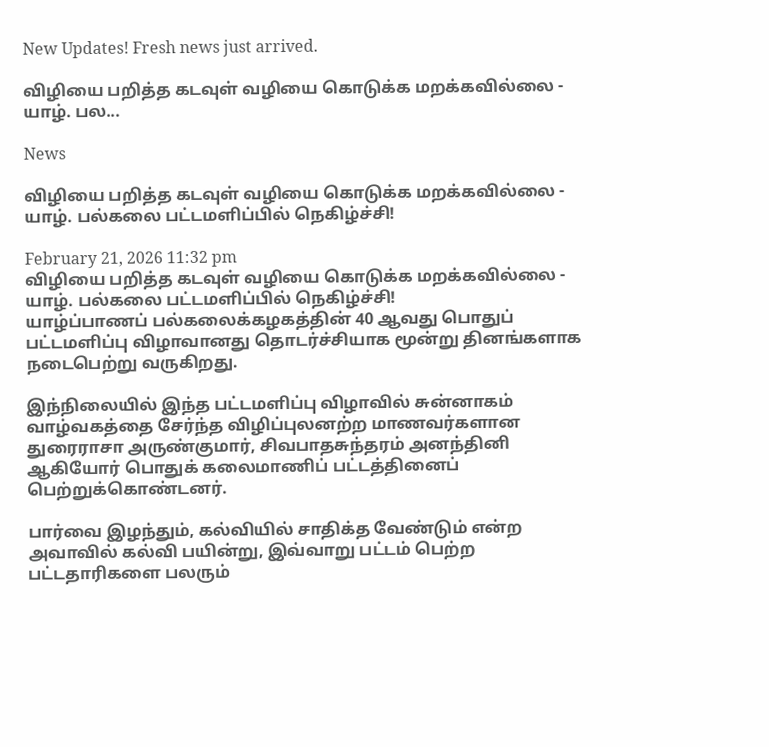New Updates! Fresh news just arrived.

விழியை பறித்த கடவுள் வழியை கொடுக்க மறக்கவில்லை - யாழ். பல...

News

விழியை பறித்த கடவுள் வழியை கொடுக்க மறக்கவில்லை - யாழ். பல்கலை பட்டமளிப்பில் நெகிழ்ச்சி!

February 21, 2026 11:32 pm
விழியை பறித்த கடவுள் வழியை கொடுக்க மறக்கவில்லை - யாழ். பல்கலை பட்டமளிப்பில் நெகிழ்ச்சி!
யாழ்ப்பாணப் பல்கலைக்கழகத்தின் 40 ஆவது பொதுப் பட்டமளிப்பு விழாவானது தொடர்ச்சியாக மூன்று தினங்களாக நடைபெற்று வருகிறது.

இந்நிலையில் இந்த பட்டமளிப்பு விழாவில் சுன்னாகம் வாழ்வகத்தை சேர்ந்த விழிப்புலனற்ற மாணவர்களான துரைராசா அருண்குமார், சிவபாதசுந்தரம் அனந்தினி ஆகியோர் பொதுக் கலைமாணிப் பட்டத்தினைப் பெற்றுக்கொண்டனர்.

பார்வை இழந்தும், கல்வியில் சாதிக்த வேண்டும் என்ற அவாவில் கல்வி பயின்று, இவ்வாறு பட்டம் பெற்ற பட்டதாரிகளை பலரும்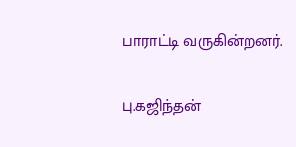பாராட்டி வருகின்றனர்.

பு.கஜிந்தன்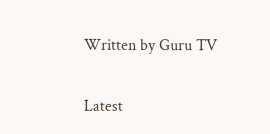Written by Guru TV

Latest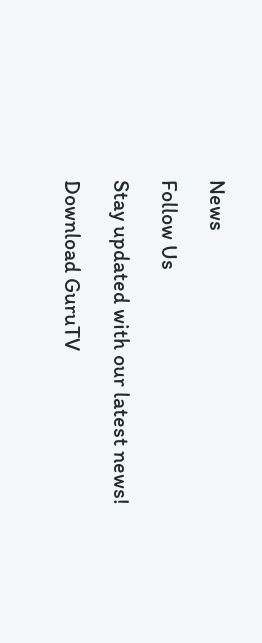News

Follow Us

Stay updated with our latest news!

Download GuruTV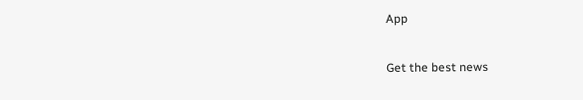App

Get the best news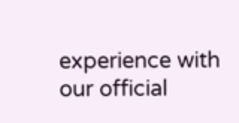experience with our official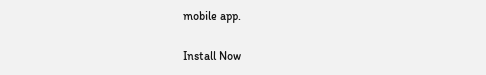mobile app.

Install Now